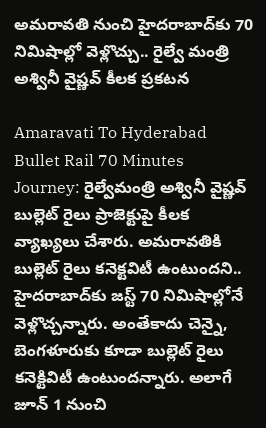అమరావతి నుంచి హైదరాబాద్‌కు 70 నిమిషాల్లో వెళ్లొచ్చు.. రైల్వే మంత్రి అశ్వినీ వైష్ణవ్ కీలక ప్రకటన

Amaravati To Hyderabad Bullet Rail 70 Minutes Journey: రైల్వేమంత్రి అశ్వినీ వైష్ణవ్ బుల్లెట్ రైలు ప్రాజెక్టుపై కీలక వ్యాఖ్యలు చేశారు. అమరావతికి బుల్లెట్ రైలు కనెక్టవిటీ ఉంటుందని.. హైదరాబాద్‌కు జస్ట్ 70 నిమిషాల్లోనే వెళ్లొచ్చన్నారు. అంతేకాదు చెన్నై, బెంగళూరుకు కూడా బుల్లెట్ రైలు కనెక్టివిటీ ఉంటుందన్నారు. అలాగే జూన్ 1 నుంచి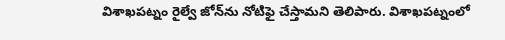విశాఖపట్నం రైల్వే జోన్‌ను నోటిఫై చేస్తామని తెలిపారు. విశాఖపట్నంలో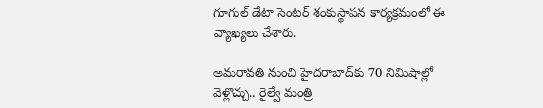గూగుల్ డేటా సెంటర్ శంకుస్థాపన కార్యక్రమంలో ఈ వ్యాఖ్యలు చేశారు.

అమరావతి నుంచి హైదరాబాద్‌కు 70 నిమిషాల్లో వెళ్లొచ్చు.. రైల్వే మంత్రి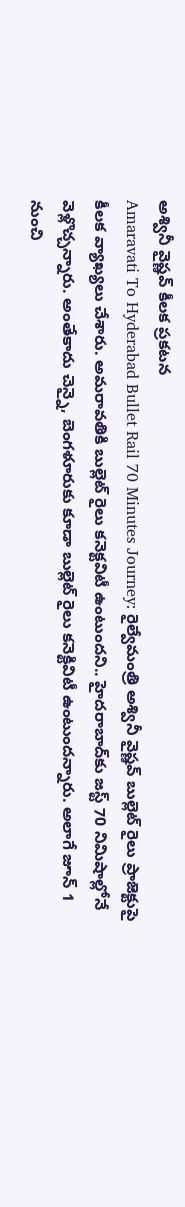అశ్వినీ వైష్ణవ్ కీలక ప్రకటన
Amaravati To Hyderabad Bullet Rail 70 Minutes Journey: రైల్వేమంత్రి అశ్వినీ వైష్ణవ్ బుల్లెట్ రైలు ప్రాజెక్టుపై కీలక వ్యాఖ్యలు చేశారు. అమరావతికి బుల్లెట్ రైలు కనెక్టవిటీ ఉంటుందని.. హైదరాబాద్‌కు జస్ట్ 70 నిమిషాల్లోనే వెళ్లొచ్చన్నారు. అంతేకాదు చెన్నై, బెంగళూరుకు కూడా బుల్లెట్ రైలు కనెక్టివిటీ ఉంటుందన్నారు. అలాగే జూన్ 1 నుంచి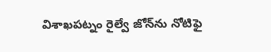విశాఖపట్నం రైల్వే జోన్‌ను నోటిఫై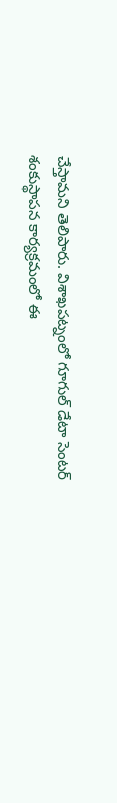చేస్తామని తెలిపారు. విశాఖపట్నంలో గూగుల్ డేటా సెంటర్ శంకుస్థాపన కార్యక్రమంలో ఈ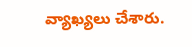వ్యాఖ్యలు చేశారు.